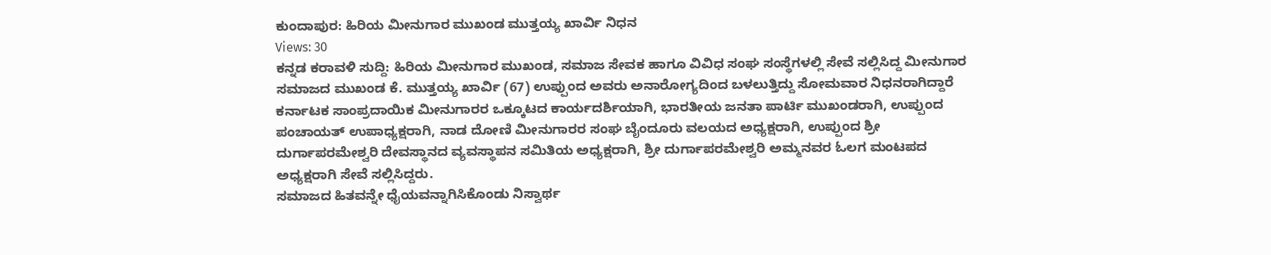ಕುಂದಾಪುರ: ಹಿರಿಯ ಮೀನುಗಾರ ಮುಖಂಡ ಮುತ್ತಯ್ಯ ಖಾರ್ವಿ ನಿಧನ
Views: 30
ಕನ್ನಡ ಕರಾವಳಿ ಸುದ್ದಿ: ಹಿರಿಯ ಮೀನುಗಾರ ಮುಖಂಡ, ಸಮಾಜ ಸೇವಕ ಹಾಗೂ ವಿವಿಧ ಸಂಘ ಸಂಸ್ಥೆಗಳಲ್ಲಿ ಸೇವೆ ಸಲ್ಲಿಸಿದ್ದ ಮೀನುಗಾರ ಸಮಾಜದ ಮುಖಂಡ ಕೆ. ಮುತ್ತಯ್ಯ ಖಾರ್ವಿ (67) ಉಪ್ಪುಂದ ಅವರು ಅನಾರೋಗ್ಯದಿಂದ ಬಳಲುತ್ತಿದ್ದು ಸೋಮವಾರ ನಿಧನರಾಗಿದ್ದಾರೆ
ಕರ್ನಾಟಕ ಸಾಂಪ್ರದಾಯಿಕ ಮೀನುಗಾರರ ಒಕ್ಕೂಟದ ಕಾರ್ಯದರ್ಶಿಯಾಗಿ, ಭಾರತೀಯ ಜನತಾ ಪಾರ್ಟಿ ಮುಖಂಡರಾಗಿ, ಉಪ್ಪುಂದ ಪಂಚಾಯತ್ ಉಪಾಧ್ಯಕ್ಷರಾಗಿ, ನಾಡ ದೋಣಿ ಮೀನುಗಾರರ ಸಂಘ ಬೈಂದೂರು ವಲಯದ ಅಧ್ಯಕ್ಷರಾಗಿ, ಉಪ್ಪುಂದ ಶ್ರೀ ದುರ್ಗಾಪರಮೇಶ್ವರಿ ದೇವಸ್ಥಾನದ ವ್ಯವಸ್ಥಾಪನ ಸಮಿತಿಯ ಅಧ್ಯಕ್ಷರಾಗಿ, ಶ್ರೀ ದುರ್ಗಾಪರಮೇಶ್ವರಿ ಅಮ್ಮನವರ ಓಲಗ ಮಂಟಪದ ಅಧ್ಯಕ್ಷರಾಗಿ ಸೇವೆ ಸಲ್ಲಿಸಿದ್ದರು.
ಸಮಾಜದ ಹಿತವನ್ನೇ ಧೈಯವನ್ನಾಗಿಸಿಕೊಂಡು ನಿಸ್ವಾರ್ಥ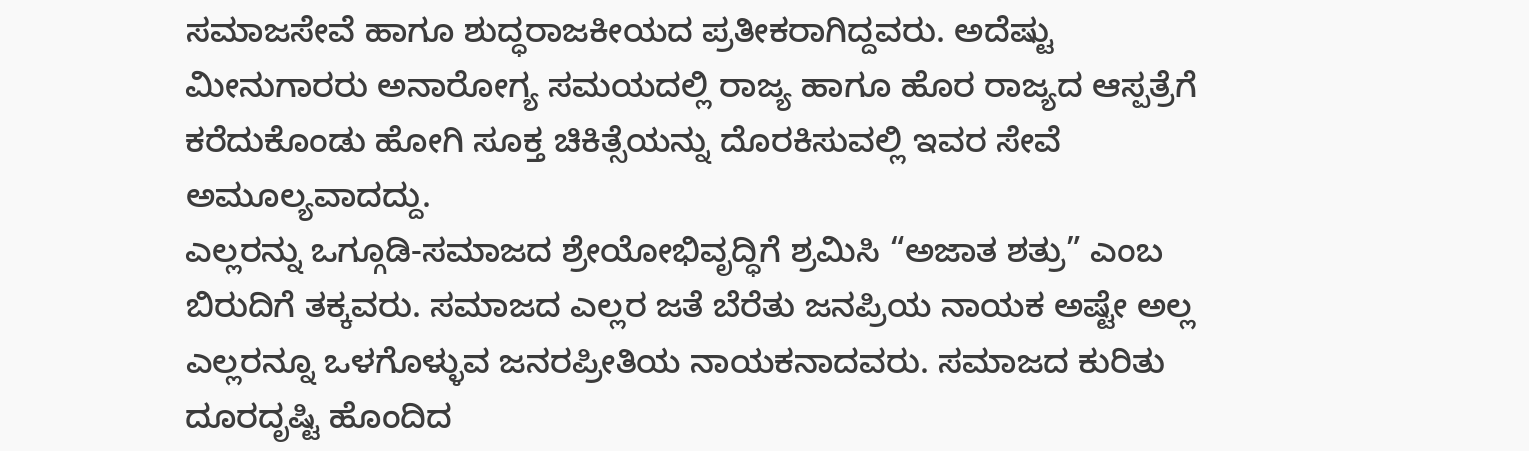ಸಮಾಜಸೇವೆ ಹಾಗೂ ಶುದ್ಧರಾಜಕೀಯದ ಪ್ರತೀಕರಾಗಿದ್ದವರು. ಅದೆಷ್ಟು ಮೀನುಗಾರರು ಅನಾರೋಗ್ಯ ಸಮಯದಲ್ಲಿ ರಾಜ್ಯ ಹಾಗೂ ಹೊರ ರಾಜ್ಯದ ಆಸ್ಪತ್ರೆಗೆ ಕರೆದುಕೊಂಡು ಹೋಗಿ ಸೂಕ್ತ ಚಿಕಿತ್ಸೆಯನ್ನು ದೊರಕಿಸುವಲ್ಲಿ ಇವರ ಸೇವೆ ಅಮೂಲ್ಯವಾದದ್ದು.
ಎಲ್ಲರನ್ನು ಒಗ್ಗೂಡಿ-ಸಮಾಜದ ಶ್ರೇಯೋಭಿವೃದ್ಧಿಗೆ ಶ್ರಮಿಸಿ “ಅಜಾತ ಶತ್ರು” ಎಂಬ ಬಿರುದಿಗೆ ತಕ್ಕವರು. ಸಮಾಜದ ಎಲ್ಲರ ಜತೆ ಬೆರೆತು ಜನಪ್ರಿಯ ನಾಯಕ ಅಷ್ಟೇ ಅಲ್ಲ ಎಲ್ಲರನ್ನೂ ಒಳಗೊಳ್ಳುವ ಜನರಪ್ರೀತಿಯ ನಾಯಕನಾದವರು. ಸಮಾಜದ ಕುರಿತು ದೂರದೃಷ್ಟಿ ಹೊಂದಿದ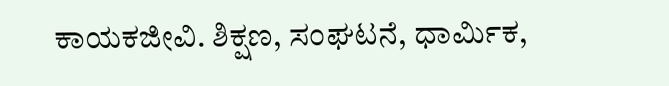ಕಾಯಕಜೀವಿ. ಶಿಕ್ಷಣ, ಸಂಘಟನೆ, ಧಾರ್ಮಿಕ,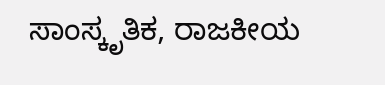ಸಾಂಸ್ಕೃತಿಕ, ರಾಜಕೀಯ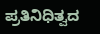ಪ್ರತಿನಿಧಿತ್ವದ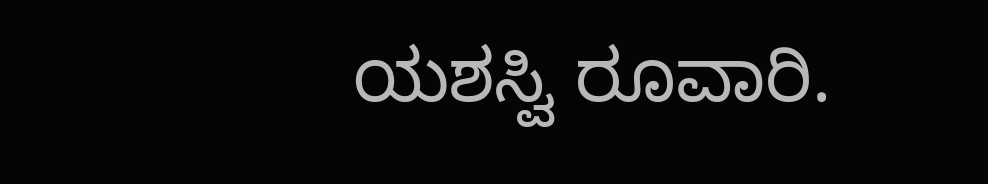ಯಶಸ್ವಿ ರೂವಾರಿ.